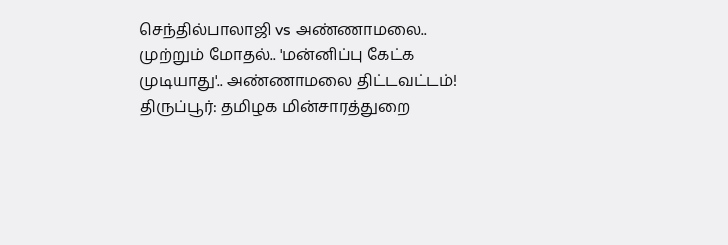செந்தில்பாலாஜி vs அண்ணாமலை.. முற்றும் மோதல்.. 'மன்னிப்பு கேட்க முடியாது'.. அண்ணாமலை திட்டவட்டம்!
திருப்பூர்: தமிழக மின்சாரத்துறை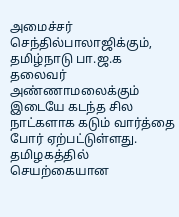அமைச்சர் செந்தில்பாலாஜிக்கும், தமிழ்நாடு பா.ஜ.க தலைவர் அண்ணாமலைக்கும் இடையே கடந்த சில நாட்களாக கடும் வார்த்தை போர் ஏற்பட்டுள்ளது.
தமிழகத்தில் செயற்கையான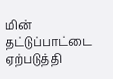மின் தட்டுப்பாட்டை ஏற்படுத்தி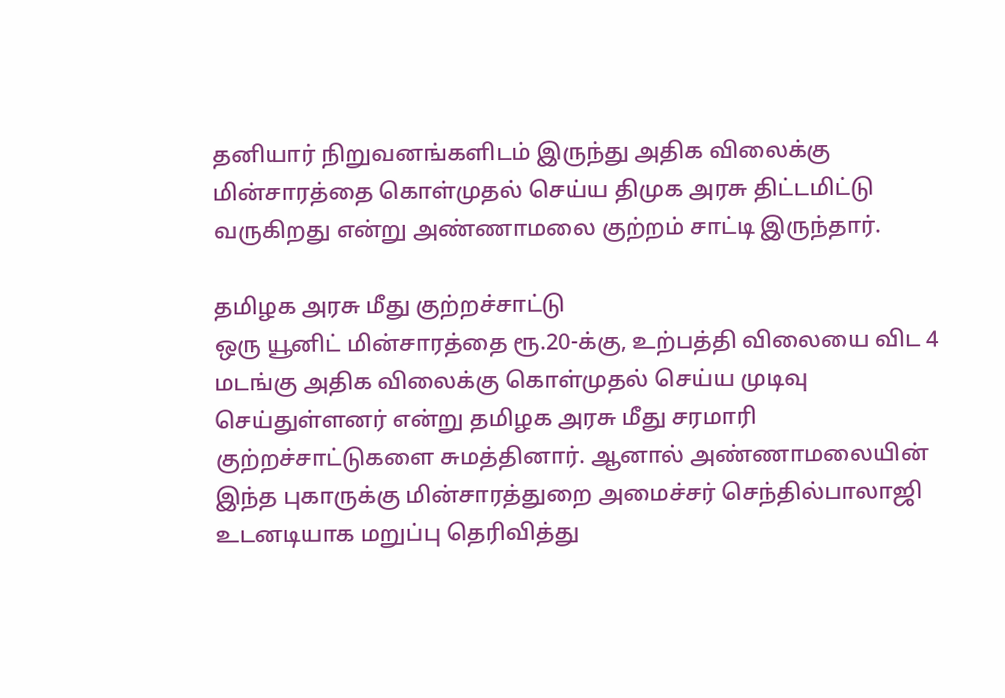தனியார் நிறுவனங்களிடம் இருந்து அதிக விலைக்கு மின்சாரத்தை கொள்முதல் செய்ய திமுக அரசு திட்டமிட்டு வருகிறது என்று அண்ணாமலை குற்றம் சாட்டி இருந்தார்.

தமிழக அரசு மீது குற்றச்சாட்டு
ஒரு யூனிட் மின்சாரத்தை ரூ.20-க்கு, உற்பத்தி விலையை விட 4 மடங்கு அதிக விலைக்கு கொள்முதல் செய்ய முடிவு செய்துள்ளனர் என்று தமிழக அரசு மீது சரமாரி குற்றச்சாட்டுகளை சுமத்தினார். ஆனால் அண்ணாமலையின் இந்த புகாருக்கு மின்சாரத்துறை அமைச்சர் செந்தில்பாலாஜி உடனடியாக மறுப்பு தெரிவித்து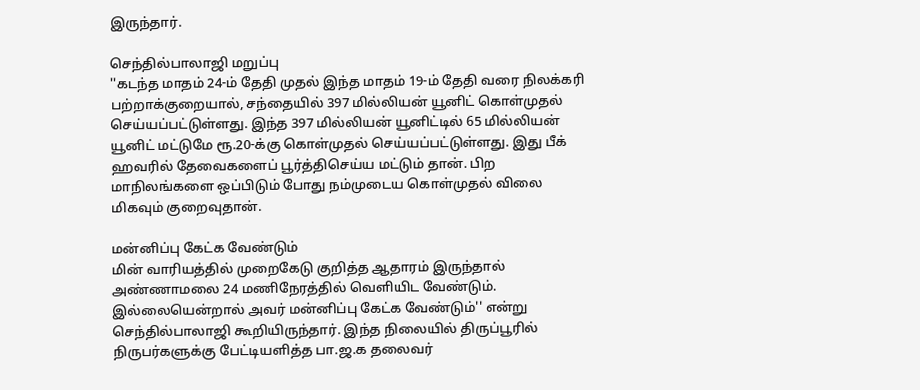இருந்தார்.

செந்தில்பாலாஜி மறுப்பு
''கடந்த மாதம் 24-ம் தேதி முதல் இந்த மாதம் 19-ம் தேதி வரை நிலக்கரி பற்றாக்குறையால், சந்தையில் 397 மில்லியன் யூனிட் கொள்முதல் செய்யப்பட்டுள்ளது. இந்த 397 மில்லியன் யூனிட்டில் 65 மில்லியன் யூனிட் மட்டுமே ரூ.20-க்கு கொள்முதல் செய்யப்பட்டுள்ளது. இது பீக் ஹவரில் தேவைகளைப் பூர்த்திசெய்ய மட்டும் தான். பிற மாநிலங்களை ஒப்பிடும் போது நம்முடைய கொள்முதல் விலை மிகவும் குறைவுதான்.

மன்னிப்பு கேட்க வேண்டும்
மின் வாரியத்தில் முறைகேடு குறித்த ஆதாரம் இருந்தால் அண்ணாமலை 24 மணிநேரத்தில் வெளியிட வேண்டும். இல்லையென்றால் அவர் மன்னிப்பு கேட்க வேண்டும்'' என்று செந்தில்பாலாஜி கூறியிருந்தார். இந்த நிலையில் திருப்பூரில் நிருபர்களுக்கு பேட்டியளித்த பா.ஜ.க தலைவர்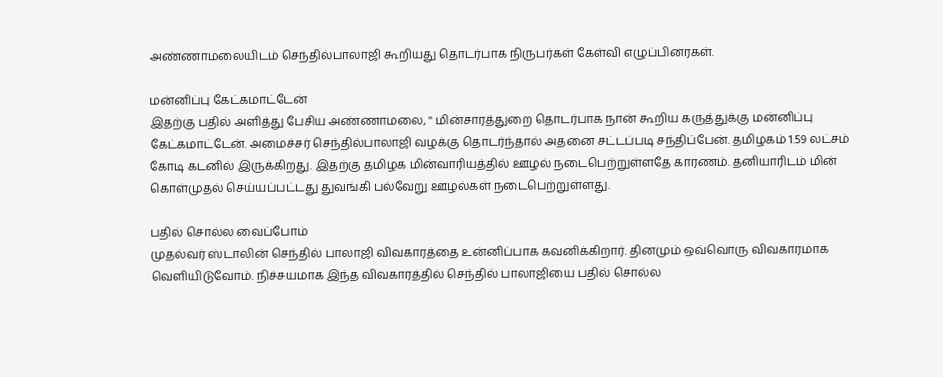அண்ணாமலையிடம் செந்தில்பாலாஜி கூறியது தொடர்பாக நிருபர்கள் கேள்வி எழுப்பினரகள்.

மன்னிப்பு கேட்கமாட்டேன்
இதற்கு பதில் அளித்து பேசிய அண்ணாமலை, '' மின்சாரத்துறை தொடர்பாக நான் கூறிய கருத்துக்கு மன்னிப்பு கேட்கமாட்டேன். அமைச்சர் செந்தில்பாலாஜி வழக்கு தொடர்ந்தால் அதனை சட்டப்படி சந்திப்பேன். தமிழகம் 1.59 லட்சம் கோடி கடனில் இருக்கிறது. இதற்கு தமிழக மின்வாரியத்தில் ஊழல் நடைபெற்றுள்ளதே காரணம். தனியாரிடம் மின் கொள்முதல் செய்யப்பட்டது துவங்கி பல்வேறு ஊழல்கள் நடைபெற்றுள்ளது.

பதில் சொல்ல வைப்போம்
முதல்வர் ஸ்டாலின் செந்தில் பாலாஜி விவகாரத்தை உன்னிப்பாக கவனிக்கிறார். தினமும் ஒவ்வொரு விவகாரமாக வெளியிடுவோம். நிச்சயமாக இந்த விவகாரத்தில் செந்தில் பாலாஜியை பதில் சொல்ல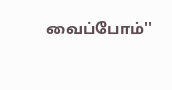வைப்போம்''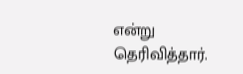என்று தெரிவித்தார்.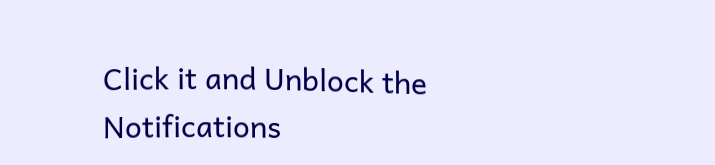Click it and Unblock the Notifications